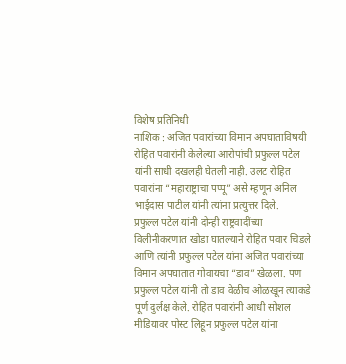विशेष प्रतिनिधी
नाशिक : अजित पवारांच्या विमान अपघाताविषयी रोहित पवारांनी केलेल्या आरोपांची प्रफुल्ल पटेल यांनी साधी दखलही घेतली नाही. उलट रोहित पवारांना “महाराष्ट्राचा पप्पू” असे म्हणून अनिल भाईदास पाटील यांनी त्यांना प्रत्युत्तर दिले.
प्रफुल्ल पटेल यांनी दोन्ही राष्ट्रवादींच्या विलीनीकरणात खोडा घातल्याने रोहित पवार चिडले आणि त्यांनी प्रफुल्ल पटेल यांना अजित पवारांच्या विमान अपघातात गोवायचा “डाव” खेळला. पण प्रफुल्ल पटेल यांनी तो डाव वेळीच ओळखून त्याकडे पूर्ण दुर्लक्ष केले. रोहित पवारांनी आधी सोशल मीडियावर पोस्ट लिहून प्रफुल्ल पटेल यांना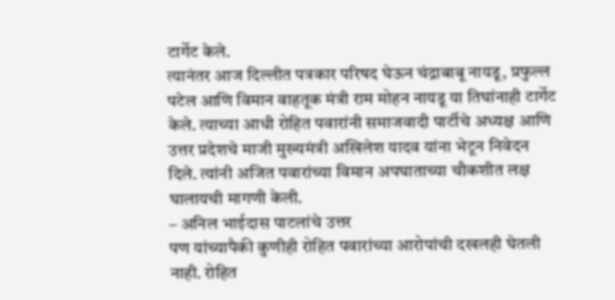टार्गेट केले.
त्यानंतर आज दिल्लीत पत्रकार परिषद घेऊन चंद्राबाबू नायडू, प्रफुल्ल पटेल आणि विमान वाहतूक मंत्री राम मोहन नायडू या तिघांनाही टार्गेट केले. त्याच्या आधी रोहित पवारांनी समाजवादी पार्टीचे अध्यक्ष आणि उत्तर प्रदेशचे माजी मुख्यमंत्री अखिलेश यादव यांना भेटून निवेदन दिले. त्यांनी अजित पवारांच्या विमान अपघाताच्या चौकशीत लक्ष घालायची मागणी केली.
– अनिल भाईदास पाटलांचे उत्तर
पण यांच्यापैकी कुणीही रोहित पवारांच्या आरोपांची दखलही घेतली नाही. रोहित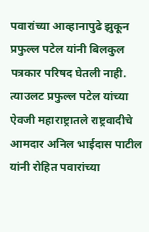पवारांच्या आव्हानापुढे झुकून प्रफुल्ल पटेल यांनी बिलकुल पत्रकार परिषद घेतली नाही. त्याउलट प्रफुल्ल पटेल यांच्या ऐवजी महाराष्ट्रातले राष्ट्रवादीचे आमदार अनिल भाईदास पाटील यांनी रोहित पवारांच्या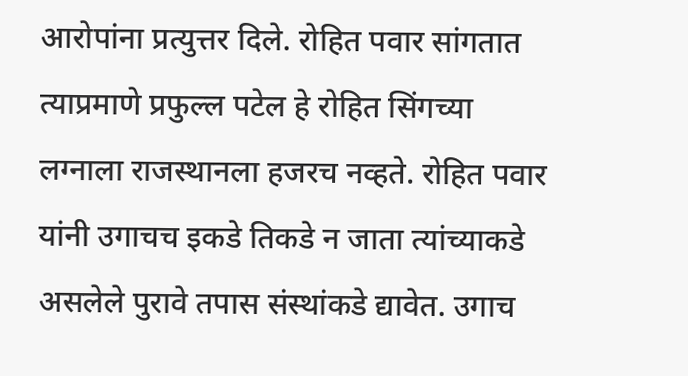आरोपांना प्रत्युत्तर दिले. रोहित पवार सांगतात त्याप्रमाणे प्रफुल्ल पटेल हे रोहित सिंगच्या लग्नाला राजस्थानला हजरच नव्हते. रोहित पवार यांनी उगाचच इकडे तिकडे न जाता त्यांच्याकडे असलेले पुरावे तपास संस्थांकडे द्यावेत. उगाच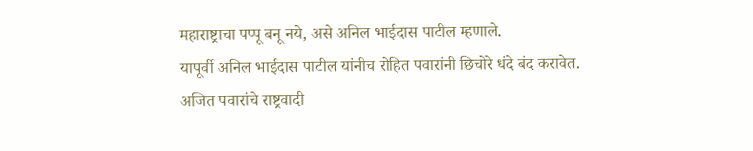महाराष्ट्राचा पप्पू बनू नये, असे अनिल भाईदास पाटील म्हणाले.
यापूर्वी अनिल भाईदास पाटील यांनीच रोहित पवारांनी छिचोरे धंदे बंद करावेत. अजित पवारांचे राष्ट्रवादी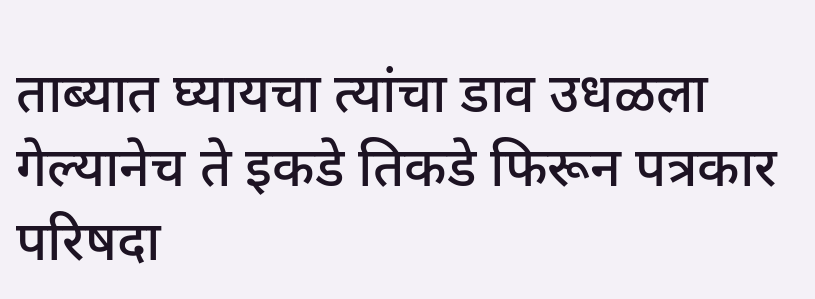ताब्यात घ्यायचा त्यांचा डाव उधळला गेल्यानेच ते इकडे तिकडे फिरून पत्रकार परिषदा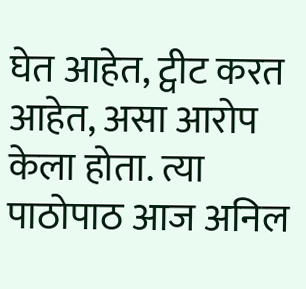घेत आहेत, ट्वीट करत आहेत, असा आरोप केला होता. त्या पाठोपाठ आज अनिल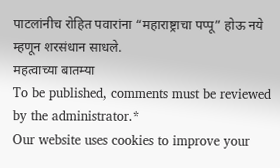पाटलांनीच रोहित पवारांना “महाराष्ट्राचा पप्पू” होऊ नये म्हणून शरसंधान साधले.
महत्वाच्या बातम्या
To be published, comments must be reviewed by the administrator.*
Our website uses cookies to improve your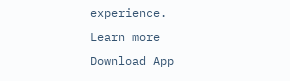experience. Learn more
Download App